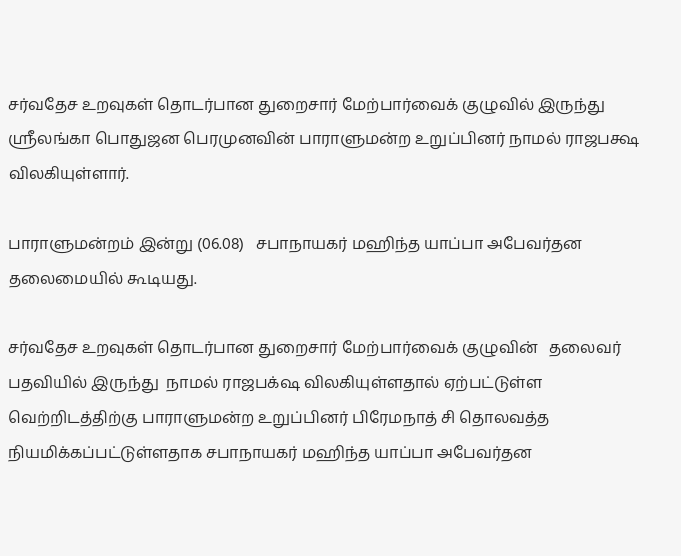சர்வதேச உறவுகள் தொடர்பான துறைசார் மேற்பார்வைக் குழுவில் இருந்து ஸ்ரீலங்கா பொதுஜன பெரமுனவின் பாராளுமன்ற உறுப்பினர் நாமல் ராஜபக்ஷ விலகியுள்ளார்.

பாராளுமன்றம் இன்று (06.08)   சபாநாயகர் மஹிந்த யாப்பா அபேவர்தன தலைமையில் கூடியது.

சர்வதேச உறவுகள் தொடர்பான துறைசார் மேற்பார்வைக் குழுவின்   தலைவர் பதவியில் இருந்து  நாமல் ராஜபக்‌ஷ விலகியுள்ளதால் ஏற்பட்டுள்ள வெற்றிடத்திற்கு பாராளுமன்ற உறுப்பினர் பிரேமநாத் சி தொலவத்த நியமிக்கப்பட்டுள்ளதாக சபாநாயகர் மஹிந்த யாப்பா அபேவர்தன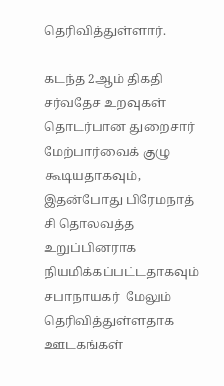தெரிவித்துள்ளார்.

கடந்த 2ஆம் திகதி சர்வதேச உறவுகள் தொடர்பான துறைசார் மேற்பார்வைக் குழு கூடியதாகவும், இதன்போது பிரேமநாத் சி தொலவத்த உறுப்பினராக நியமிக்கப்பட்டதாகவும் சபாநாயகர்  மேலும் தெரிவித்துள்ளதாக  ஊடகங்கள்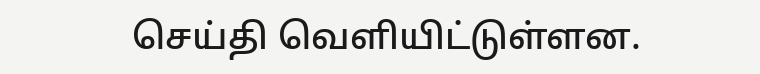செய்தி வெளியிட்டுள்ளன.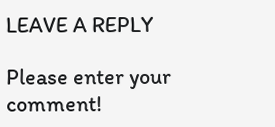LEAVE A REPLY

Please enter your comment!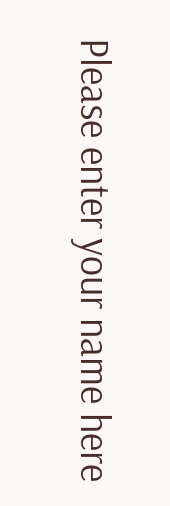Please enter your name here